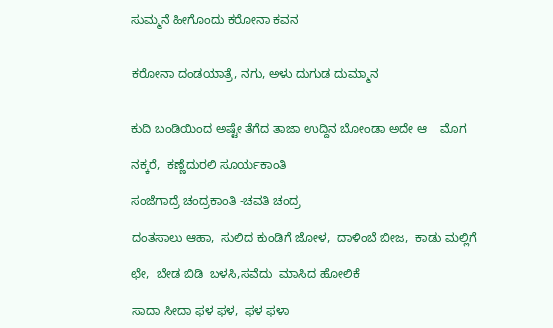ಸುಮ್ಮನೆ ಹೀಗೊಂದು ಕರೋನಾ ಕವನ


ಕರೋನಾ ದಂಡಯಾತ್ರೆ, ನಗು, ಅಳು ದುಗುಡ ದುಮ್ಮಾನ


ಕುದಿ ಬಂಡಿಯಿಂದ ಅಷ್ಟೇ ತೆಗೆದ ತಾಜಾ ಉದ್ದಿನ ಬೋಂಡಾ ಅದೇ ಆ    ಮೊಗ

ನಕ್ಕರೆ,  ಕಣ್ಣೆದುರಲಿ ಸೂರ್ಯಕಾಂತಿ

ಸಂಜೆಗಾದ್ರೆ ಚಂದ್ರಕಾಂತಿ -ಚವತಿ ಚಂದ್ರ

ದಂತಸಾಲು ಆಹಾ,  ಸುಲಿದ ಕುಂಡಿಗೆ ಜೋಳ,  ದಾಳಿಂಬೆ ಬೀಜ,  ಕಾಡು ಮಲ್ಲಿಗೆ

ಛೇ,  ಬೇಡ ಬಿಡಿ  ಬಳಸಿ,ಸವೆದು  ಮಾಸಿದ ಹೋಲಿಕೆ

ಸಾದಾ ಸೀದಾ ಫಳ ಫಳ,  ಫಳ ಫಳಾ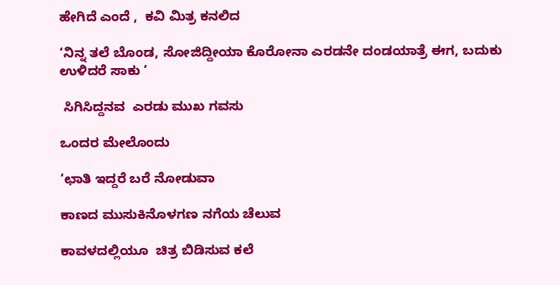ಹೇಗಿದೆ ಎಂದೆ ,  ಕವಿ ಮಿತ್ರ ಕನಲಿದ

‘ನಿನ್ನ ತಲೆ ಬೊಂಡ, ಸೋಜಿದ್ದೀಯಾ ಕೊರೋನಾ ಎರಡನೇ ದಂಡಯಾತ್ರೆ ಈಗ, ಬದುಕು ಉಳಿದರೆ ಸಾಕು ‘

 ಸಿಗಿಸಿದ್ದನವ  ಎರಡು ಮುಖ ಗವಸು

ಒಂದರ ಮೇಲೊಂದು

‘ಛಾತಿ ಇದ್ದರೆ ಬರೆ ನೋಡುವಾ

ಕಾಣದ ಮುಸುಕಿನೊಳಗಣ ನಗೆಯ ಚೆಲುವ

ಕಾವಳದಲ್ಲಿಯೂ  ಚಿತ್ರ ಬಿಡಿಸುವ ಕಲೆ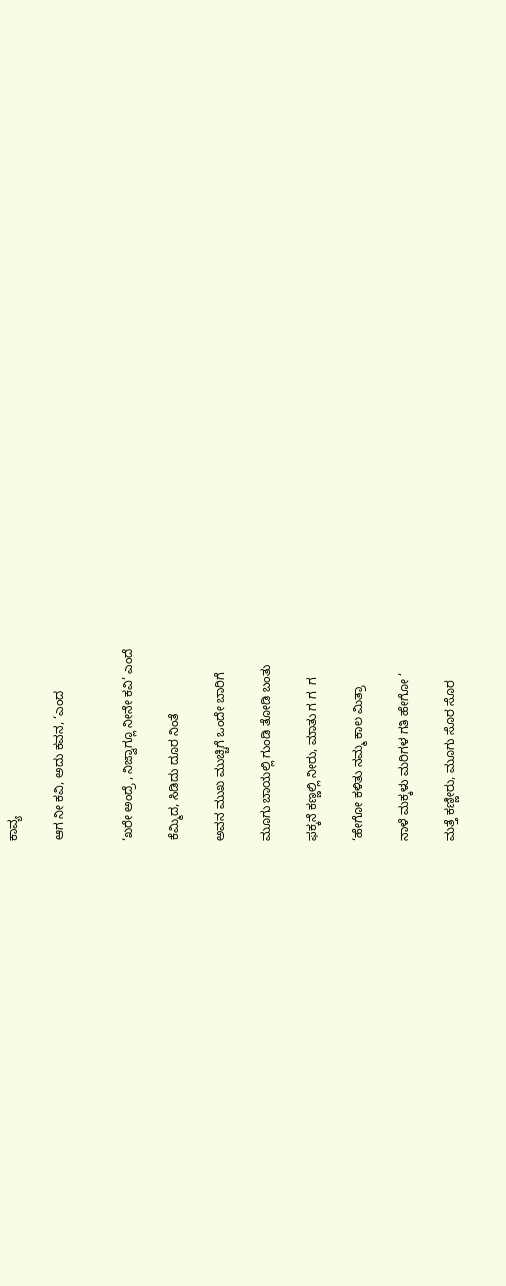ಕಾವ್ಯ

ಆಗ ನೀ ಕವಿ, ಅದು ಕವನ, ‘ಎಂದ


‘ಖರೇ ಅಂದ್ರೆ , ನಿಜ್ವಾಗ್ಲೂ ನೀನೇ ಕವಿ’ ಎಂದೆ

ಕೆಮ್ಮಿದ, ಸಿಡಿದು ದೂರ ನಿಂತೆ

ಅವನ ಮುಖ ಮುಚ್ಚಿಗೆ ಒಂದೇ ಬಾರಿಗೆ

ಮೂಗು ಬಾಯಲ್ಲಿ ಗುಂಡಿ ತೋಡಿ ಬಂತು

ಫಕ್ಕನೆ ಕಣ್ಣಲ್ಲಿ ನೀರು, ಮಾತು ಗ ಗ  ಗ

‘ಹೇಗೋ ಕಳಿತು ನಮ್ಮ ಕಾಲ ಮಿತ್ರಾ

ನಾಳೆ ಮಕ್ಕಳು ಮರಿಗಳ ಗತಿ ಹೇಗೋ ‘

ಮತ್ತೆ ಕಣ್ಣೀರು, ಮೂಗು ಸೊರ ಸೊರ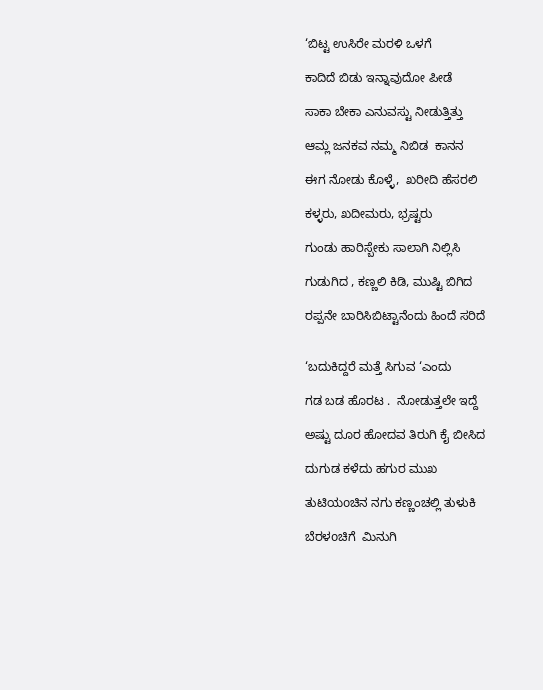‘ಬಿಟ್ಟ ಉಸಿರೇ ಮರಳಿ ಒಳಗೆ

ಕಾದಿದೆ ಬಿಡು ಇನ್ನಾವುದೋ ಪೀಡೆ

ಸಾಕಾ ಬೇಕಾ ಎನುವಸ್ಟು ನೀಡುತ್ತಿತ್ತು

ಆಮ್ಲ ಜನಕವ ನಮ್ಮ ನಿಬಿಡ  ಕಾನನ

ಈಗ ನೋಡು ಕೊಳ್ಳೆ,  ಖರೀದಿ ಹೆಸರಲಿ

ಕಳ್ಳರು, ಖದೀಮರು, ಭ್ರಷ್ಟರು

ಗುಂಡು ಹಾರಿಸ್ಬೇಕು ಸಾಲಾಗಿ ನಿಲ್ಲಿಸಿ

ಗುಡುಗಿದ , ಕಣ್ಣಲಿ ಕಿಡಿ, ಮುಷ್ಟಿ ಬಿಗಿದ

ರಪ್ಪನೇ ಬಾರಿಸಿಬಿಟ್ಟಾನೆಂದು ಹಿಂದೆ ಸರಿದೆ


‘ಬದುಕಿದ್ದರೆ ಮತ್ತೆ ಸಿಗುವ ‘ಎಂದು

ಗಡ ಬಡ ಹೊರಟ .  ನೋಡುತ್ತಲೇ ಇದ್ದೆ

ಅಷ್ಟು ದೂರ ಹೋದವ ತಿರುಗಿ ಕೈ ಬೀಸಿದ

ದುಗುಡ ಕಳೆದು ಹಗುರ ಮುಖ

ತುಟಿಯoಚಿನ ನಗು ಕಣ್ಣಂಚಲ್ಲಿ ತುಳುಕಿ

ಬೆರಳoಚಿಗೆ  ಮಿನುಗಿ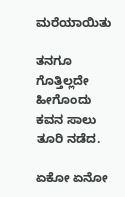ಮರೆಯಾಯಿತು

ತನಗೂ ಗೊತ್ತಿಲ್ಲದೇ ಹೀಗೊಂದು    ಕವನ ಸಾಲು ತೂರಿ ನಡೆದ.

ಏಕೋ ಏನೋ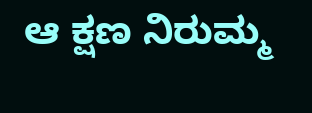ಆ ಕ್ಷಣ ನಿರುಮ್ಮ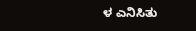ಳ ಎನಿಸಿತು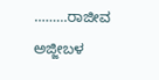………ರಾಜೀವ  ಅಜ್ಜೀಬಳ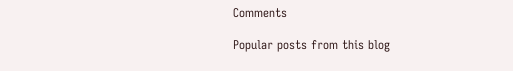Comments

Popular posts from this blog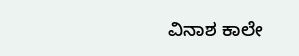ವಿನಾಶ ಕಾಲೇ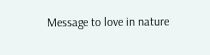Message to love in nature